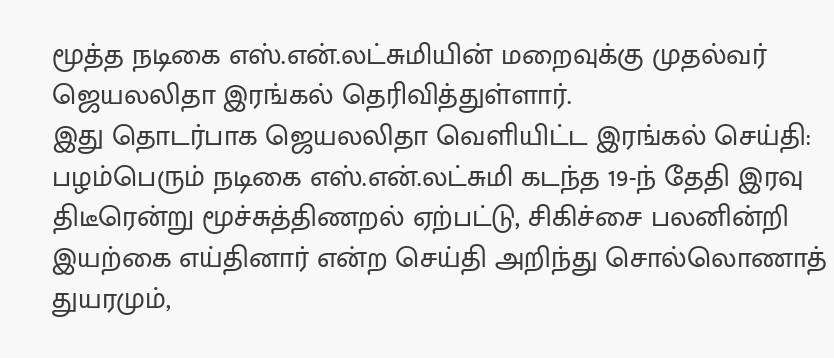மூத்த நடிகை எஸ்.என்.லட்சுமியின் மறைவுக்கு முதல்வர் ஜெயலலிதா இரங்கல் தெரிவித்துள்ளார்.
இது தொடர்பாக ஜெயலலிதா வெளியிட்ட இரங்கல் செய்தி:
பழம்பெரும் நடிகை எஸ்.என்.லட்சுமி கடந்த 19-ந் தேதி இரவு திடீரென்று மூச்சுத்திணறல் ஏற்பட்டு, சிகிச்சை பலனின்றி இயற்கை எய்தினார் என்ற செய்தி அறிந்து சொல்லொணாத் துயரமும்,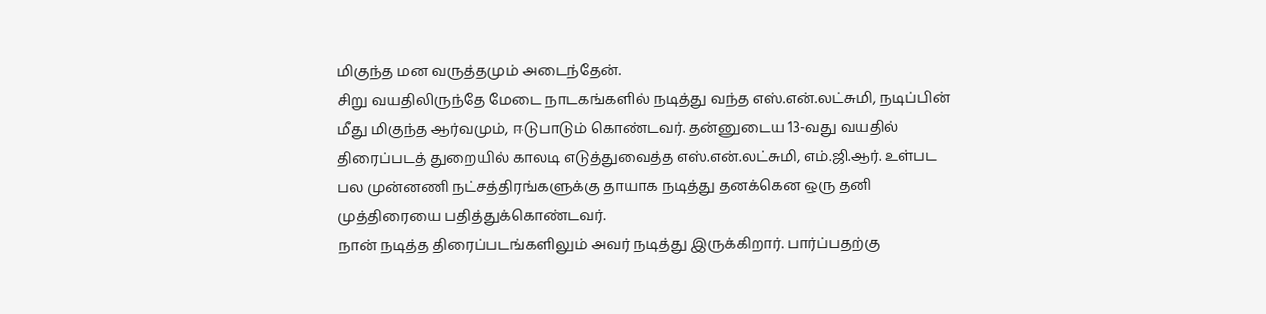மிகுந்த மன வருத்தமும் அடைந்தேன்.
சிறு வயதிலிருந்தே மேடை நாடகங்களில் நடித்து வந்த எஸ்.என்.லட்சுமி, நடிப்பின் மீது மிகுந்த ஆர்வமும், ஈடுபாடும் கொண்டவர். தன்னுடைய 13-வது வயதில் திரைப்படத் துறையில் காலடி எடுத்துவைத்த எஸ்.என்.லட்சுமி, எம்.ஜி.ஆர். உள்பட பல முன்னணி நட்சத்திரங்களுக்கு தாயாக நடித்து தனக்கென ஒரு தனி முத்திரையை பதித்துக்கொண்டவர்.
நான் நடித்த திரைப்படங்களிலும் அவர் நடித்து இருக்கிறார். பார்ப்பதற்கு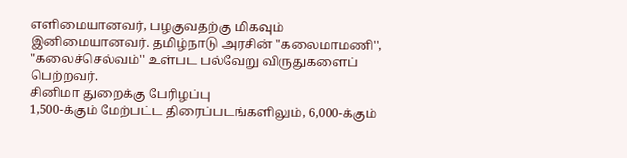எளிமையானவர், பழகுவதற்கு மிகவும் இனிமையானவர். தமிழ்நாடு அரசின் "கலைமாமணி'', "கலைச்செல்வம்'' உள்பட பல்வேறு விருதுகளைப் பெற்றவர்.
சினிமா துறைக்கு பேரிழப்பு
1,500-க்கும் மேற்பட்ட திரைப்படங்களிலும், 6,000-க்கும்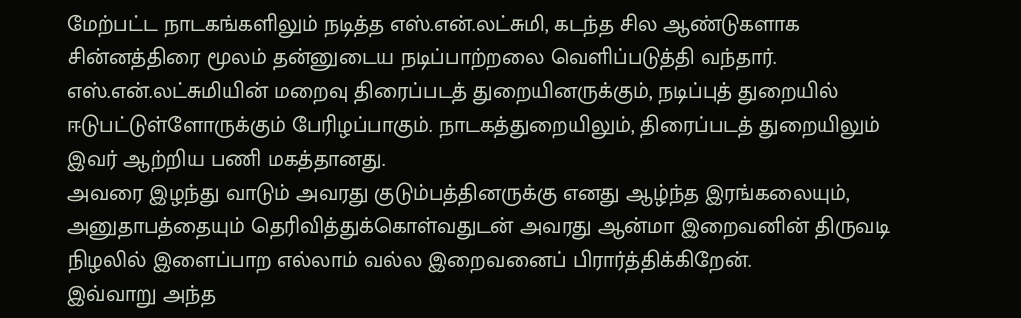மேற்பட்ட நாடகங்களிலும் நடித்த எஸ்.என்.லட்சுமி, கடந்த சில ஆண்டுகளாக சின்னத்திரை மூலம் தன்னுடைய நடிப்பாற்றலை வெளிப்படுத்தி வந்தார். எஸ்.என்.லட்சுமியின் மறைவு திரைப்படத் துறையினருக்கும், நடிப்புத் துறையில் ஈடுபட்டுள்ளோருக்கும் பேரிழப்பாகும். நாடகத்துறையிலும், திரைப்படத் துறையிலும் இவர் ஆற்றிய பணி மகத்தானது.
அவரை இழந்து வாடும் அவரது குடும்பத்தினருக்கு எனது ஆழ்ந்த இரங்கலையும், அனுதாபத்தையும் தெரிவித்துக்கொள்வதுடன் அவரது ஆன்மா இறைவனின் திருவடி நிழலில் இளைப்பாற எல்லாம் வல்ல இறைவனைப் பிரார்த்திக்கிறேன்.
இவ்வாறு அந்த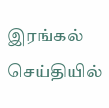இரங்கல் செய்தியில்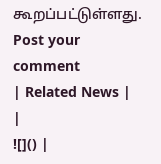கூறப்பட்டுள்ளது.
Post your comment
| Related News | |
![]() |